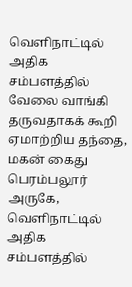வெளிநாட்டில் அதிக சம்பளத்தில் வேலை வாங்கி தருவதாகக் கூறி ஏமாற்றிய தந்தை, மகன் கைது
பெரம்பலூர் அருகே, வெளிநாட்டில் அதிக சம்பளத்தில்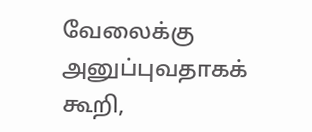வேலைக்கு அனுப்புவதாகக் கூறி,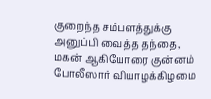குறைந்த சம்பளத்துக்கு அனுப்பி வைத்த தந்தை, மகன் ஆகியோரை குன்னம் போலீஸார் வியாழக்கிழமை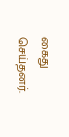கைது செய்தனர்.